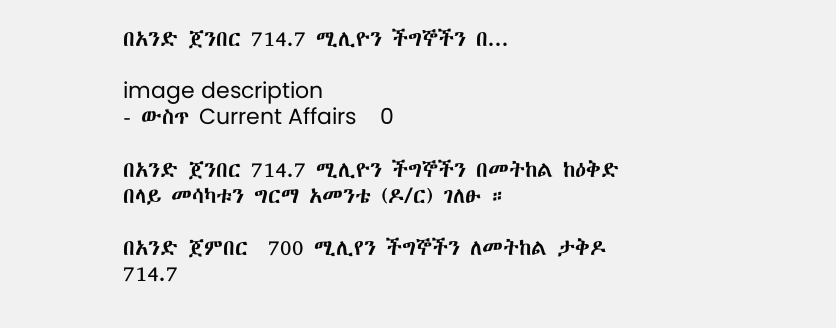በአንድ ጀንበር 714.7 ሚሊዮን ችግኞችን በ...

image description
- ውስጥ Current Affairs    0

በአንድ ጀንበር 714.7 ሚሊዮን ችግኞችን በመትከል ከዕቅድ በላይ መሳካቱን ግርማ አመንቴ (ዶ/ር) ገለፁ ።

በአንድ ጀምበር  700 ሚሊየን ችግኞችን ለመትከል ታቅዶ 714.7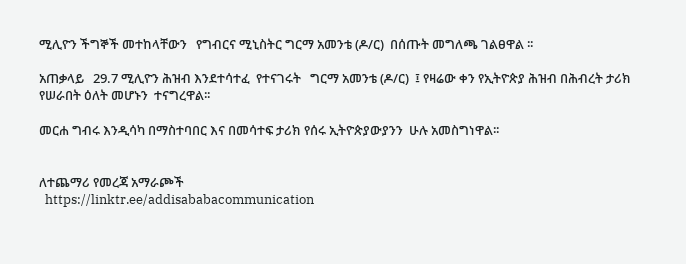ሚሊዮን ችግኞች መተከላቸውን   የግብርና ሚኒስትር ግርማ አመንቴ (ዶ/ር)  በሰጡት መግለጫ ገልፀዋል ፡፡

አጠቃላይ   29.7 ሚሊዮን ሕዝብ እንደተሳተፈ  የተናገሩት   ግርማ አመንቴ (ዶ/ር)  ፤ የዛሬው ቀን የኢትዮጵያ ሕዝብ በሕብረት ታሪክ የሠራበት ዕለት መሆኑን  ተናግረዋል፡፡

መርሐ ግብሩ እንዲሳካ በማስተባበር እና በመሳተፍ ታሪክ የሰሩ ኢትዮጵያውያንን  ሁሉ አመስግነዋል፡፡


ለተጨማሪ የመረጃ አማራጮች
  https://linktr.ee/addisababacommunication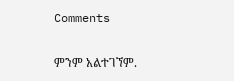Comments

ምንም አልተገኘም.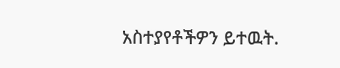አስተያየቶችዎን ይተዉት.